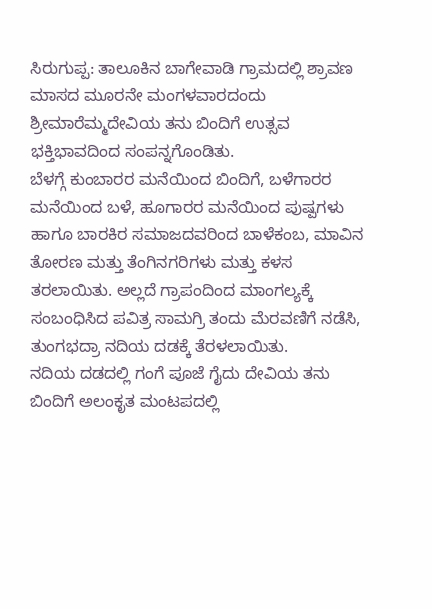ಸಿರುಗುಪ್ಪ: ತಾಲೂಕಿನ ಬಾಗೇವಾಡಿ ಗ್ರಾಮದಲ್ಲಿ ಶ್ರಾವಣ ಮಾಸದ ಮೂರನೇ ಮಂಗಳವಾರದಂದು ಶ್ರೀಮಾರೆಮ್ಮದೇವಿಯ ತನು ಬಿಂದಿಗೆ ಉತ್ಸವ ಭಕ್ತಿಭಾವದಿಂದ ಸಂಪನ್ನಗೊಂಡಿತು.
ಬೆಳಗ್ಗೆ ಕುಂಬಾರರ ಮನೆಯಿಂದ ಬಿಂದಿಗೆ, ಬಳೆಗಾರರ ಮನೆಯಿಂದ ಬಳೆ, ಹೂಗಾರರ ಮನೆಯಿಂದ ಪುಷ್ಪಗಳು ಹಾಗೂ ಬಾರಕಿರ ಸಮಾಜದವರಿಂದ ಬಾಳೆಕಂಬ, ಮಾವಿನ ತೋರಣ ಮತ್ತು ತೆಂಗಿನಗರಿಗಳು ಮತ್ತು ಕಳಸ ತರಲಾಯಿತು. ಅಲ್ಲದೆ ಗ್ರಾಪಂದಿಂದ ಮಾಂಗಲ್ಯಕ್ಕೆ ಸಂಬಂಧಿಸಿದ ಪವಿತ್ರ ಸಾಮಗ್ರಿ ತಂದು ಮೆರವಣಿಗೆ ನಡೆಸಿ, ತುಂಗಭದ್ರಾ ನದಿಯ ದಡಕ್ಕೆ ತೆರಳಲಾಯಿತು.
ನದಿಯ ದಡದಲ್ಲಿ ಗಂಗೆ ಪೂಜೆ ಗೈದು ದೇವಿಯ ತನು ಬಿಂದಿಗೆ ಅಲಂಕೃತ ಮಂಟಪದಲ್ಲಿ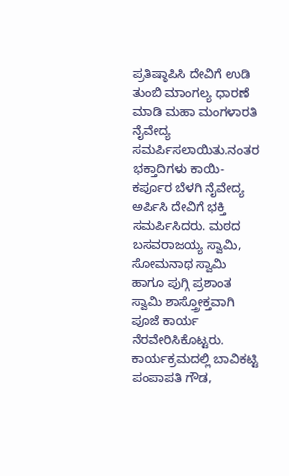ಪ್ರತಿಷ್ಠಾಪಿಸಿ ದೇವಿಗೆ ಉಡಿ ತುಂಬಿ ಮಾಂಗಲ್ಯ ಧಾರಣೆ ಮಾಡಿ ಮಹಾ ಮಂಗಳಾರತಿ ನೈವೇದ್ಯ ಸಮರ್ಪಿಸಲಾಯಿತು.ನಂತರ ಭಕ್ತಾದಿಗಳು ಕಾಯಿ-ಕರ್ಪೂರ ಬೆಳಗಿ ನೈವೇದ್ಯ ಅರ್ಪಿಸಿ ದೇವಿಗೆ ಭಕ್ತಿ ಸಮರ್ಪಿಸಿದರು. ಮಠದ ಬಸವರಾಜಯ್ಯ ಸ್ವಾಮಿ, ಸೋಮನಾಥ ಸ್ವಾಮಿ ಹಾಗೂ ಪುಗ್ಗಿ ಪ್ರಶಾಂತ ಸ್ವಾಮಿ ಶಾಸ್ತ್ರೋಕ್ತವಾಗಿ ಪೂಜೆ ಕಾರ್ಯ ನೆರವೇರಿಸಿಕೊಟ್ಟರು.
ಕಾರ್ಯಕ್ರಮದಲ್ಲಿ ಬಾವಿಕಟ್ಟಿ ಪಂಪಾಪತಿ ಗೌಡ,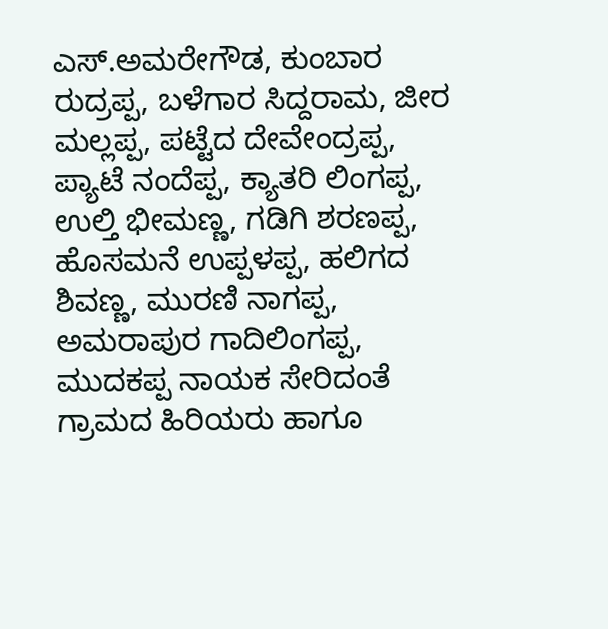ಎಸ್.ಅಮರೇಗೌಡ, ಕುಂಬಾರ ರುದ್ರಪ್ಪ, ಬಳೆಗಾರ ಸಿದ್ದರಾಮ, ಜೀರ ಮಲ್ಲಪ್ಪ, ಪಟ್ಟೆದ ದೇವೇಂದ್ರಪ್ಪ, ಪ್ಯಾಟೆ ನಂದೆಪ್ಪ, ಕ್ಯಾತರಿ ಲಿಂಗಪ್ಪ, ಉಲ್ತಿ ಭೀಮಣ್ಣ, ಗಡಿಗಿ ಶರಣಪ್ಪ, ಹೊಸಮನೆ ಉಪ್ಪಳಪ್ಪ, ಹಲಿಗದ ಶಿವಣ್ಣ, ಮುರಣಿ ನಾಗಪ್ಪ, ಅಮರಾಪುರ ಗಾದಿಲಿಂಗಪ್ಪ, ಮುದಕಪ್ಪ ನಾಯಕ ಸೇರಿದಂತೆ ಗ್ರಾಮದ ಹಿರಿಯರು ಹಾಗೂ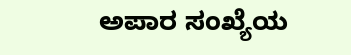ಅಪಾರ ಸಂಖ್ಯೆಯ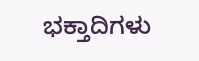ಭಕ್ತಾದಿಗಳು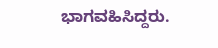ಭಾಗವಹಿಸಿದ್ದರು.